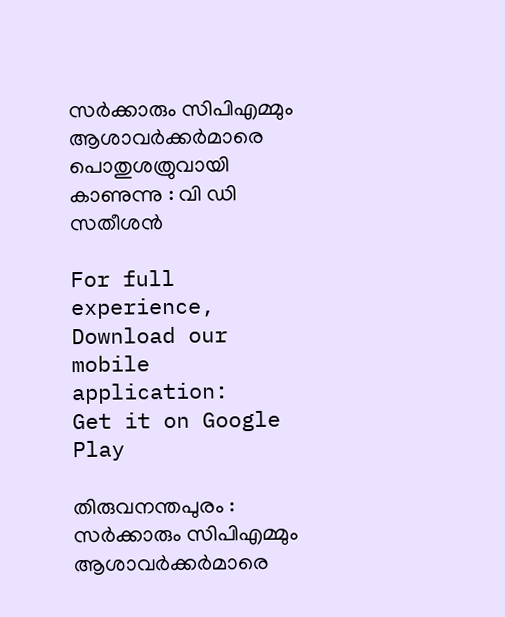സര്‍ക്കാരും സിപിഎമ്മും ആശാവര്‍ക്കര്‍മാരെ പൊതുശത്രുവായി കാണുന്നു : വി ഡി സതീശന്‍

For full experience, Download our mobile application:
Get it on Google Play

തിരുവനന്തപുരം : സര്‍ക്കാരും സിപിഎമ്മും ആശാവര്‍ക്കര്‍മാരെ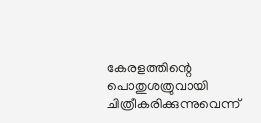കേരളത്തിന്റെ പൊതുശത്രുവായി ചിത്രീകരിക്കുന്നുവെന്ന്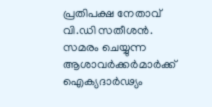പ്രതിപക്ഷ നേതാവ് വി.ഡി സതീശന്‍. സമരം ചെയ്യുന്ന ആശാവര്‍ക്കര്‍മാര്‍ക്ക് ഐക്യദാര്‍ഢ്യം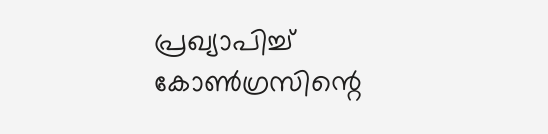പ്രഖ്യാപിച്ച് കോണ്‍ഗ്രസിന്റെ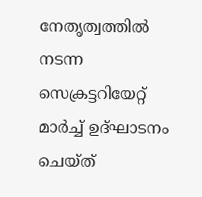നേതൃത്വത്തില്‍ നടന്ന സെക്രട്ടറിയേറ്റ് മാര്‍ച്ച് ഉദ്ഘാടനം ചെയ്ത്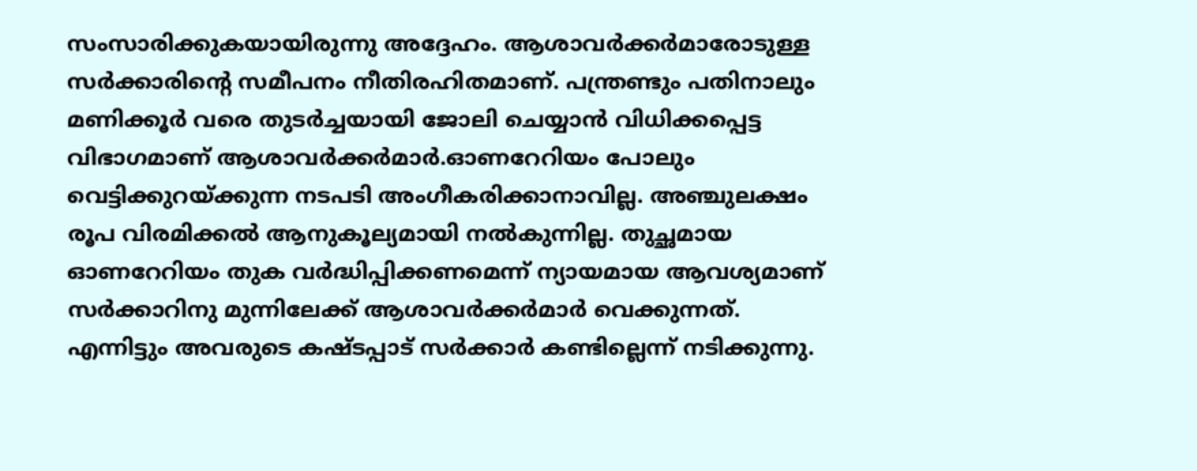സംസാരിക്കുകയായിരുന്നു അദ്ദേഹം. ആശാവര്‍ക്കര്‍മാരോടുള്ള സര്‍ക്കാരിന്റെ സമീപനം നീതിരഹിതമാണ്. പന്ത്രണ്ടും പതിനാലും മണിക്കൂര്‍ വരെ തുടര്‍ച്ചയായി ജോലി ചെയ്യാന്‍ വിധിക്കപ്പെട്ട വിഭാഗമാണ് ആശാവര്‍ക്കര്‍മാര്‍.ഓണറേറിയം പോലും വെട്ടിക്കുറയ്ക്കുന്ന നടപടി അംഗീകരിക്കാനാവില്ല. അഞ്ചുലക്ഷം രൂപ വിരമിക്കല്‍ ആനുകൂല്യമായി നല്‍കുന്നില്ല. തുച്ഛമായ ഓണറേറിയം തുക വര്‍ദ്ധിപ്പിക്കണമെന്ന് ന്യായമായ ആവശ്യമാണ് സര്‍ക്കാറിനു മുന്നിലേക്ക് ആശാവര്‍ക്കര്‍മാര്‍ വെക്കുന്നത്. എന്നിട്ടും അവരുടെ കഷ്ടപ്പാട് സര്‍ക്കാര്‍ കണ്ടില്ലെന്ന് നടിക്കുന്നു.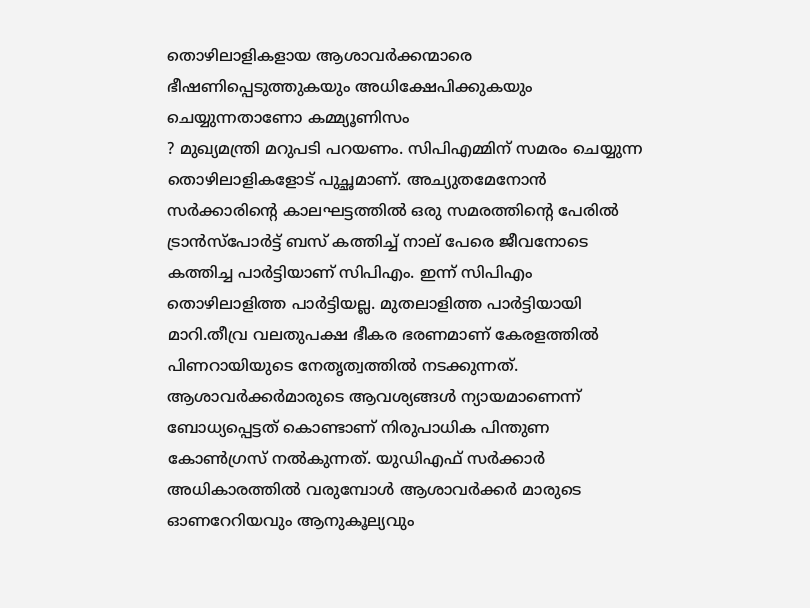തൊഴിലാളികളായ ആശാവര്‍ക്കന്മാരെ ഭീഷണിപ്പെടുത്തുകയും അധിക്ഷേപിക്കുകയും ചെയ്യുന്നതാണോ കമ്മ്യൂണിസം
? മുഖ്യമന്ത്രി മറുപടി പറയണം. സിപിഎമ്മിന് സമരം ചെയ്യുന്ന തൊഴിലാളികളോട് പുച്ഛമാണ്. അച്യുതമേനോന്‍ സര്‍ക്കാരിന്റെ കാലഘട്ടത്തില്‍ ഒരു സമരത്തിന്റെ പേരില്‍ ട്രാന്‍സ്‌പോര്‍ട്ട് ബസ് കത്തിച്ച് നാല് പേരെ ജീവനോടെ കത്തിച്ച പാര്‍ട്ടിയാണ് സിപിഎം. ഇന്ന് സിപിഎം തൊഴിലാളിത്ത പാര്‍ട്ടിയല്ല. മുതലാളിത്ത പാര്‍ട്ടിയായി മാറി.തീവ്ര വലതുപക്ഷ ഭീകര ഭരണമാണ് കേരളത്തില്‍ പിണറായിയുടെ നേതൃത്വത്തില്‍ നടക്കുന്നത്. ആശാവര്‍ക്കര്‍മാരുടെ ആവശ്യങ്ങള്‍ ന്യായമാണെന്ന് ബോധ്യപ്പെട്ടത് കൊണ്ടാണ് നിരുപാധിക പിന്തുണ കോണ്‍ഗ്രസ് നല്‍കുന്നത്. യുഡിഎഫ് സര്‍ക്കാര്‍ അധികാരത്തില്‍ വരുമ്പോള്‍ ആശാവര്‍ക്കര്‍ മാരുടെ ഓണറേറിയവും ആനുകൂല്യവും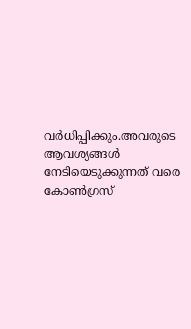വര്‍ധിപ്പിക്കും.അവരുടെ ആവശ്യങ്ങള്‍ നേടിയെടുക്കുന്നത് വരെ കോണ്‍ഗ്രസ്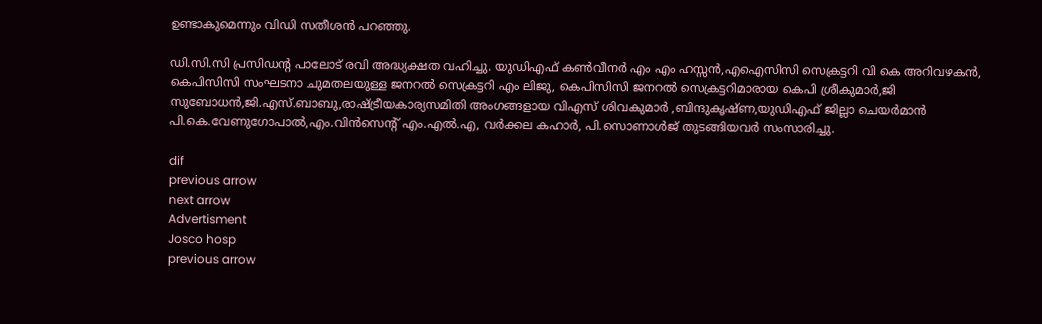ഉണ്ടാകുമെന്നും വിഡി സതീശന്‍ പറഞ്ഞു.

ഡി.സി.സി പ്രസിഡന്റ പാലോട് രവി അദ്ധ്യക്ഷത വഹിച്ചു. യുഡിഎഫ് കണ്‍വീനര്‍ എം എം ഹസ്സന്‍,എഐസിസി സെക്രട്ടറി വി കെ അറിവഴകന്‍, കെപിസിസി സംഘടനാ ചുമതലയുള്ള ജനറല്‍ സെക്രട്ടറി എം ലിജു, കെപിസിസി ജനറല്‍ സെക്രട്ടറിമാരായ കെപി ശ്രീകുമാര്‍,ജി സുബോധന്‍,ജി.എസ്.ബാബു,രാഷ്ട്രീയകാര്യസമിതി അംഗങ്ങളായ വിഎസ് ശിവകുമാര്‍ ,ബിന്ദുകൃഷ്ണ,യുഡിഎഫ് ജില്ലാ ചെയര്‍മാന്‍ പി.കെ.വേണുഗോപാല്‍,എം.വിന്‍സെന്റ് എം.എല്‍.എ, വര്‍ക്കല കഹാര്‍, പി.സൊണാള്‍ജ് തുടങ്ങിയവര്‍ സംസാരിച്ചു.

dif
previous arrow
next arrow
Advertisment
Josco hosp
previous arrow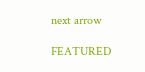next arrow

FEATURED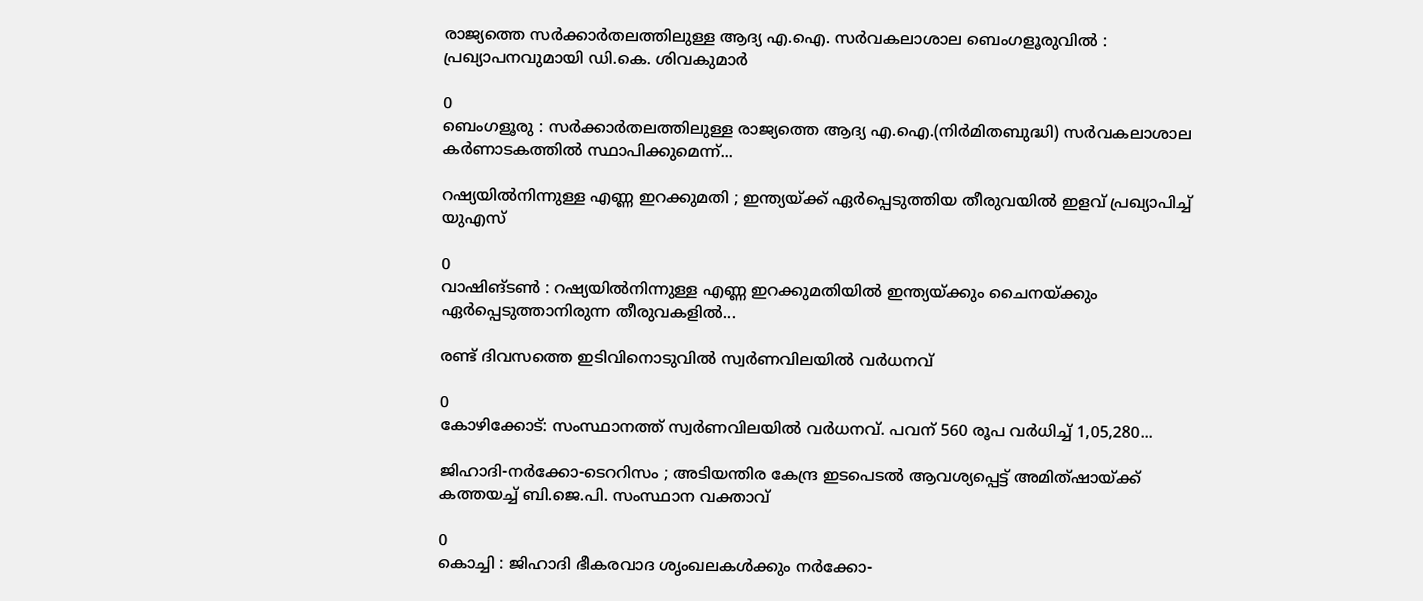രാജ്യത്തെ സർക്കാർതലത്തിലുള്ള ആദ്യ എ.ഐ. സർവകലാശാല ബെംഗളൂരുവിൽ : പ്രഖ്യാപനവുമായി ഡി.കെ. ശിവകുമാർ

0
ബെംഗളൂരു : സർക്കാർതലത്തിലുള്ള രാജ്യത്തെ ആദ്യ എ.ഐ.(നിർമിതബുദ്ധി) സർവകലാശാല കർണാടകത്തിൽ സ്ഥാപിക്കുമെന്ന്...

റഷ്യയിൽനിന്നുള്ള എണ്ണ ഇറക്കുമതി ; ഇന്ത്യയ്ക്ക് ഏ‍ർപ്പെടുത്തിയ തീരുവയിൽ ഇളവ് പ്രഖ്യാപിച്ച് യുഎസ്

0
വാഷിങ്ടൺ : റഷ്യയിൽനിന്നുള്ള എണ്ണ ഇറക്കുമതിയിൽ ഇന്ത്യയ്ക്കും ചൈനയ്ക്കും ഏർപ്പെടുത്താനിരുന്ന തീരുവകളിൽ...

രണ്ട് ദിവസത്തെ ഇടിവിനൊടുവില്‍ സ്വര്‍ണവിലയില്‍ വര്‍ധനവ്

0
കോഴിക്കോട്: സംസ്ഥാനത്ത് സ്വര്‍ണവിലയില്‍ വര്‍ധനവ്. പവന് 560 രൂപ വര്‍ധിച്ച് 1,05,280...

ജിഹാദി-നർക്കോ-ടെററിസം ; അടിയന്തിര കേന്ദ്ര ഇടപെടൽ ആവശ്യപ്പെട്ട് അമിത്ഷായ്ക്ക് കത്തയച്ച് ബി.ജെ.പി. സംസ്ഥാന വക്താവ്

0
കൊച്ചി : ജിഹാദി ഭീകരവാദ ശൃംഖലകൾക്കും നർക്കോ-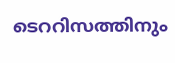ടെററിസത്തിനും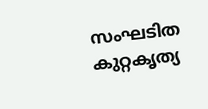സംഘടിത കുറ്റകൃത്യ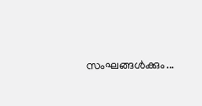സംഘങ്ങൾക്കും...